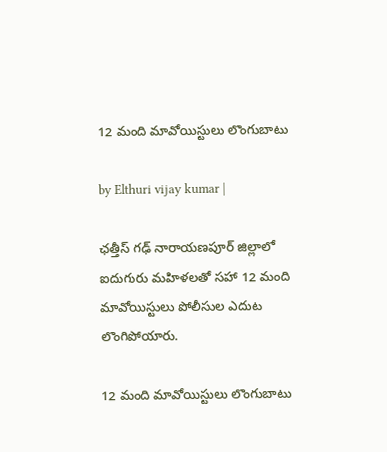12 మంది మావోయిస్టులు లొంగుబాటు

by Elthuri vijay kumar |

ఛత్తీస్ గఢ్ నారాయణపూర్ జిల్లాలో ఐదుగురు మహిళలతో సహా 12 మంది మావోయిస్టులు పోలీసుల ఎదుట లొంగిపోయారు.

12 మంది మావోయిస్టులు లొంగుబాటు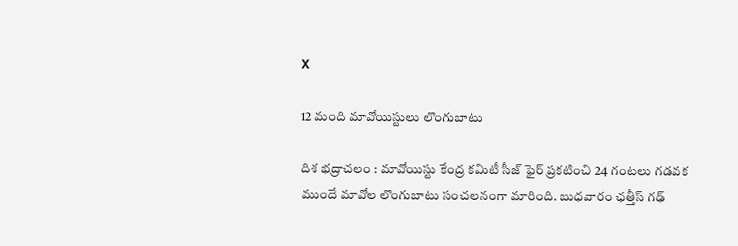X

12 మంది మావోయిస్టులు లొంగుబాటు

దిశ భద్రాచలం : మావోయిస్టు కేంద్ర కమిటీ సీజ్ ఫైర్ ప్రకటించి 24 గంటలు గడవక ముందే మావోల లొంగుబాటు సంచలనంగా మారింది. బుధవారం ఛత్తీస్ గఢ్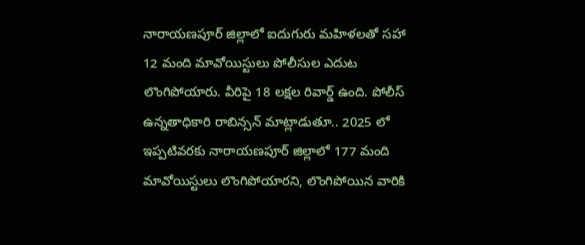నారాయణపూర్ జిల్లాలో ఐదుగురు మహిళలతో సహా 12 మంది మావోయిస్టులు పోలీసుల ఎదుట లొంగిపోయారు. వీరిపై 18 లక్షల రివార్డ్ ఉంది. పోలీస్ ఉన్నతాధికారి రాబిన్సన్ మాట్లాడుతూ.. 2025 లో ఇప్పటివరకు నారాయణపూర్ జిల్లాలో 177 మంది మావోయిస్టులు లొంగిపోయారని, లొంగిపోయిన వారికి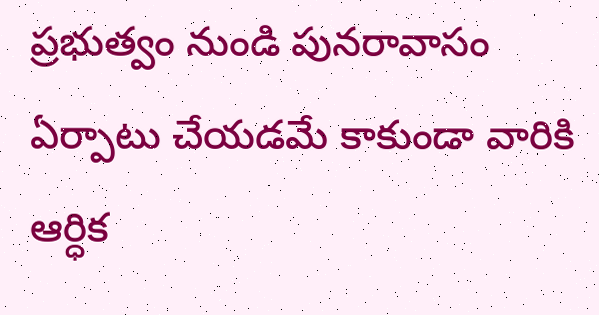ప్రభుత్వం నుండి పునరావాసం ఏర్పాటు చేయడమే కాకుండా వారికి ఆర్ధిక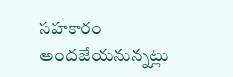సహకారం అందజేయనున్నట్లు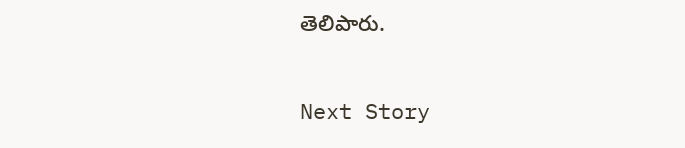తెలిపారు.

Next Story